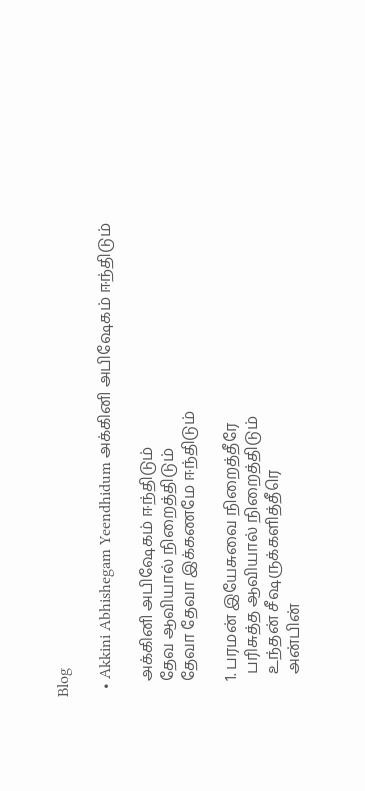Blog

  • Akkini Abhishegam Yeendhidum அக்கினி அபிஷேகம் ஈந்திடும்

    அக்கினி அபிஷேகம் ஈந்திடும்
    தேவ ஆவியால் நிறைத்திடும்
    தேவா தேவா இக்கணமே ஈந்திடும்

    1. பரமன் இயேசுவை நிறைத்தீரே
      பரிசுத்த ஆவியால் நிறைத்திடும்
      உந்தன் சீஷருக்களித்தீரெ
      அன்பின்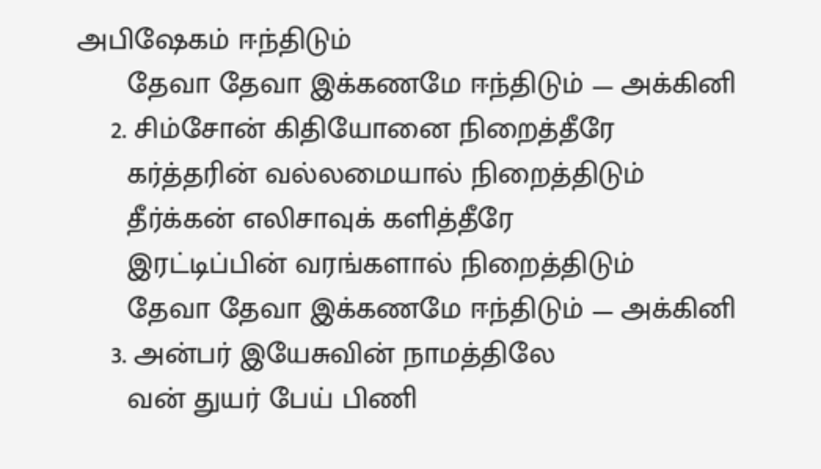அபிஷேகம் ஈந்திடும்
      தேவா தேவா இக்கணமே ஈந்திடும் — அக்கினி
    2. சிம்சோன் கிதியோனை நிறைத்தீரே
      கர்த்தரின் வல்லமையால் நிறைத்திடும்
      தீர்க்கன் எலிசாவுக் களித்தீரே
      இரட்டிப்பின் வரங்களால் நிறைத்திடும்
      தேவா தேவா இக்கணமே ஈந்திடும் — அக்கினி
    3. அன்பர் இயேசுவின் நாமத்திலே
      வன் துயர் பேய் பிணி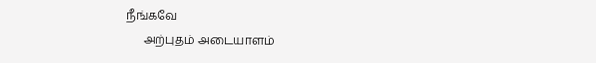நீங்கவே
      அற்புதம் அடையாளம்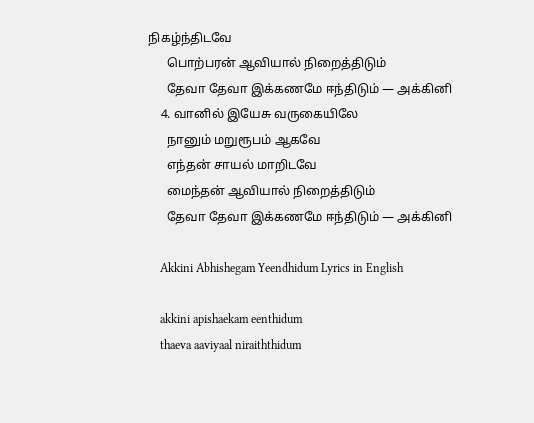நிகழ்ந்திடவே
      பொற்பரன் ஆவியால் நிறைத்திடும்
      தேவா தேவா இக்கணமே ஈந்திடும் — அக்கினி
    4. வானில் இயேசு வருகையிலே
      நானும் மறுரூபம் ஆகவே
      எந்தன் சாயல் மாறிடவே
      மைந்தன் ஆவியால் நிறைத்திடும்
      தேவா தேவா இக்கணமே ஈந்திடும் — அக்கினி

    Akkini Abhishegam Yeendhidum Lyrics in English

    akkini apishaekam eenthidum
    thaeva aaviyaal niraiththidum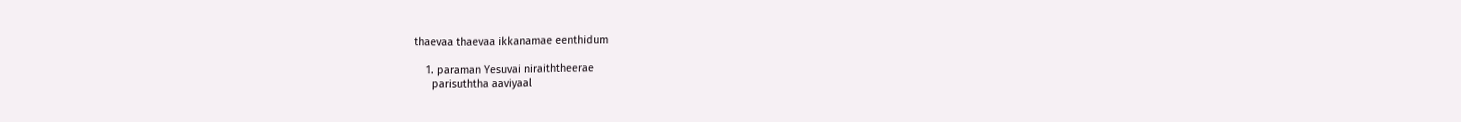thaevaa thaevaa ikkanamae eenthidum

    1. paraman Yesuvai niraiththeerae
      parisuththa aaviyaal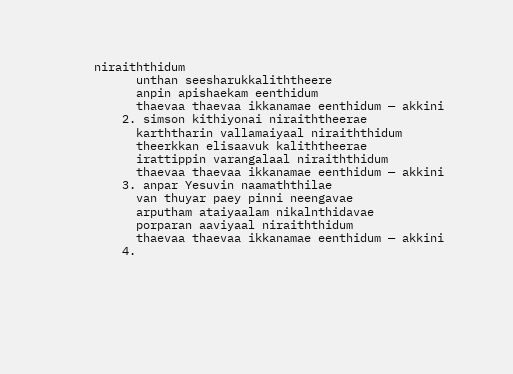niraiththidum
      unthan seesharukkaliththeere
      anpin apishaekam eenthidum
      thaevaa thaevaa ikkanamae eenthidum — akkini
    2. simson kithiyonai niraiththeerae
      karththarin vallamaiyaal niraiththidum
      theerkkan elisaavuk kaliththeerae
      irattippin varangalaal niraiththidum
      thaevaa thaevaa ikkanamae eenthidum — akkini
    3. anpar Yesuvin naamaththilae
      van thuyar paey pinni neengavae
      arputham ataiyaalam nikalnthidavae
      porparan aaviyaal niraiththidum
      thaevaa thaevaa ikkanamae eenthidum — akkini
    4.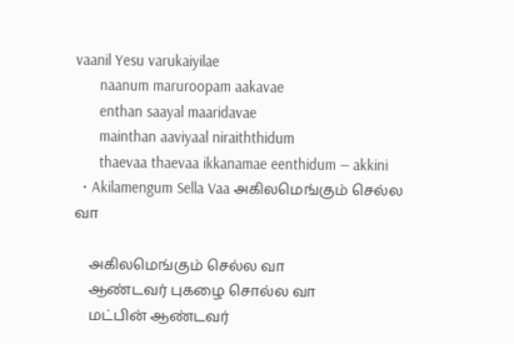vaanil Yesu varukaiyilae
      naanum maruroopam aakavae
      enthan saayal maaridavae
      mainthan aaviyaal niraiththidum
      thaevaa thaevaa ikkanamae eenthidum — akkini
  • Akilamengum Sella Vaa அகிலமெங்கும் செல்ல வா

    அகிலமெங்கும் செல்ல வா
    ஆண்டவர் புகழை சொல்ல வா
    மட்பின் ஆண்டவர்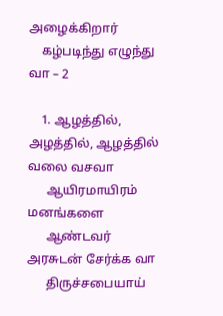அழைக்கிறார்
    கழ்படிந்து எழுந்து வா – 2

    1. ஆழத்தில், அழத்தில், ஆழத்தில் வலை வசவா
      ஆயிரமாயிரம் மனங்களை
      ஆண்டவர் அரசுடன் சேர்க்க வா
      திருச்சபையாய்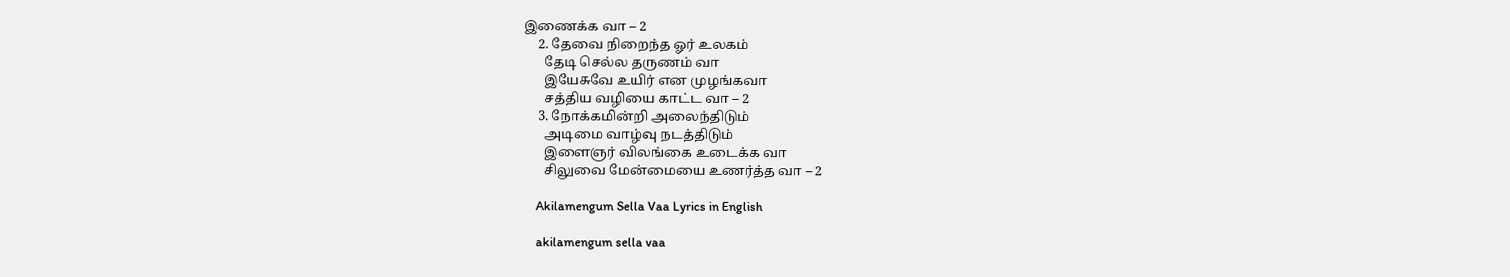இணைக்க வா – 2
    2. தேவை நிறைந்த ஓர் உலகம்
      தேடி செல்ல தருணம் வா
      இயேசுவே உயிர் என முழங்கவா
      சத்திய வழியை காட்ட வா – 2
    3. நோக்கமின்றி அலைந்திடும்
      அடிமை வாழ்வு நடத்திடும்
      இளைஞர் விலங்கை உடைக்க வா
      சிலுவை மேன்மையை உணர்த்த வா – 2

    Akilamengum Sella Vaa Lyrics in English

    akilamengum sella vaa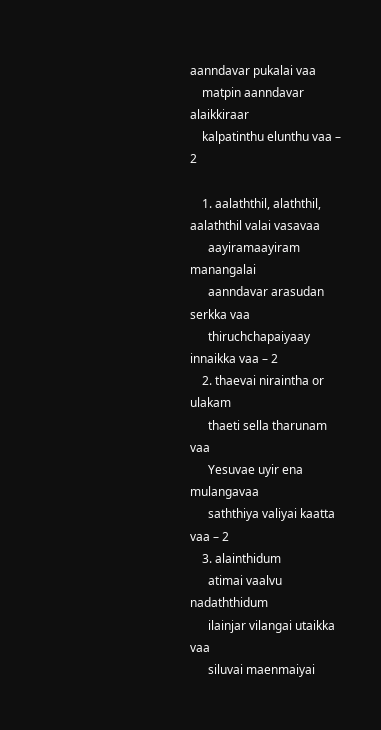aanndavar pukalai vaa
    matpin aanndavar alaikkiraar
    kalpatinthu elunthu vaa – 2

    1. aalaththil, alaththil, aalaththil valai vasavaa
      aayiramaayiram manangalai
      aanndavar arasudan serkka vaa
      thiruchchapaiyaay innaikka vaa – 2
    2. thaevai niraintha or ulakam
      thaeti sella tharunam vaa
      Yesuvae uyir ena mulangavaa
      saththiya valiyai kaatta vaa – 2
    3. alainthidum
      atimai vaalvu nadaththidum
      ilainjar vilangai utaikka vaa
      siluvai maenmaiyai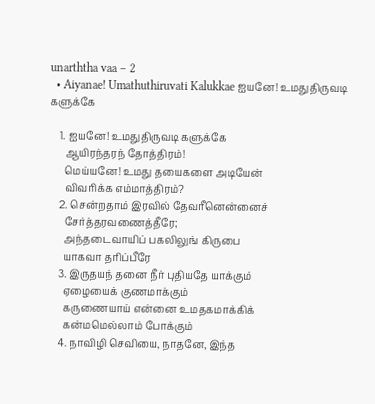unarththa vaa – 2
  • Aiyanae! Umathuthiruvati Kalukkae ஐயனே! உமதுதிருவடி களுக்கே

    1. ஐயனே! உமதுதிருவடி களுக்கே
      ஆயிரந்தரந் தோத்திரம்!
      மெய்யனே! உமது தயைகளை அடியேன்
      விவரிக்க எம்மாத்திரம்?
    2. சென்றதாம் இரவில் தேவரீனென்னைச்
      சேர்த்தரவணைத்தீரே;
      அந்தடைவாயிப் பகலிலுங் கிருபை
      யாகவா தரிப்பீரே
    3. இருதயந் தனை நீர் புதியதே யாக்கும்
      ஏழையைக் குணமாக்கும்
      கருணையாய் என்னை உமதகமாக்கிக்
      கன்மமெல்லாம் போக்கும்
    4. நாவிழி செவியை, நாதனே, இந்த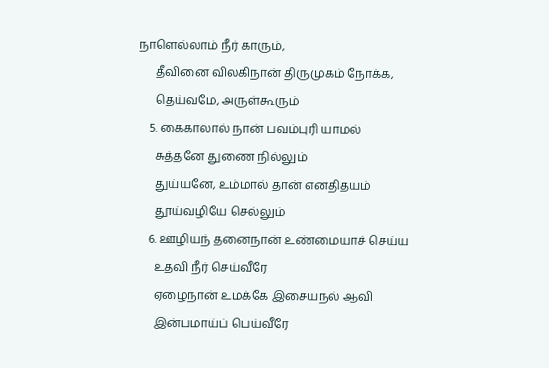நாளெல்லாம் நீர் காரும்,
      தீவினை விலகிநான் திருமுகம் நோக்க,
      தெய்வமே, அருள்கூரும்
    5. கைகாலால் நான் பவம்புரி யாமல்
      சுத்தனே துணை நில்லும்
      துய்யனே, உம்மால் தான் எனதிதயம்
      தூய்வழியே செல்லும்
    6. ஊழியந் தனைநான் உண்மையாச் செய்ய
      உதவி நீர் செய்வீரே
      ஏழைநான் உமக்கே இசையநல் ஆவி
      இன்பமாய்ப் பெய்வீரே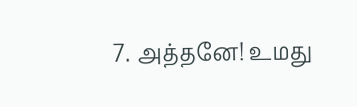7. அத்தனே! உமது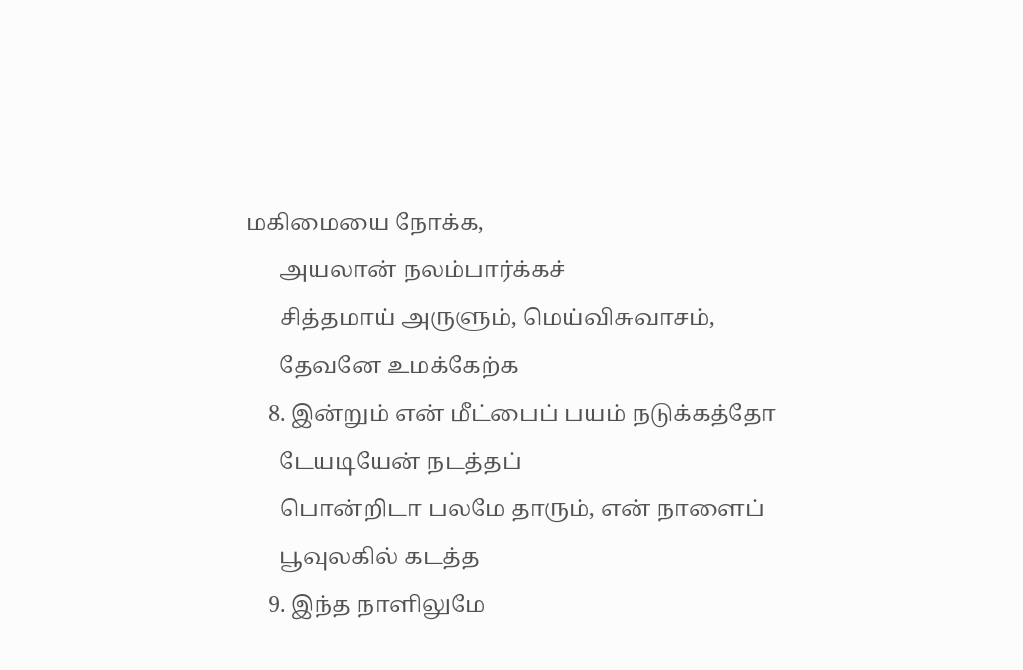மகிமையை நோக்க,
      அயலான் நலம்பார்க்கச்
      சித்தமாய் அருளும், மெய்விசுவாசம்,
      தேவனே உமக்கேற்க
    8. இன்றும் என் மீட்பைப் பயம் நடுக்கத்தோ
      டேயடியேன் நடத்தப்
      பொன்றிடா பலமே தாரும், என் நாளைப்
      பூவுலகில் கடத்த
    9. இந்த நாளிலுமே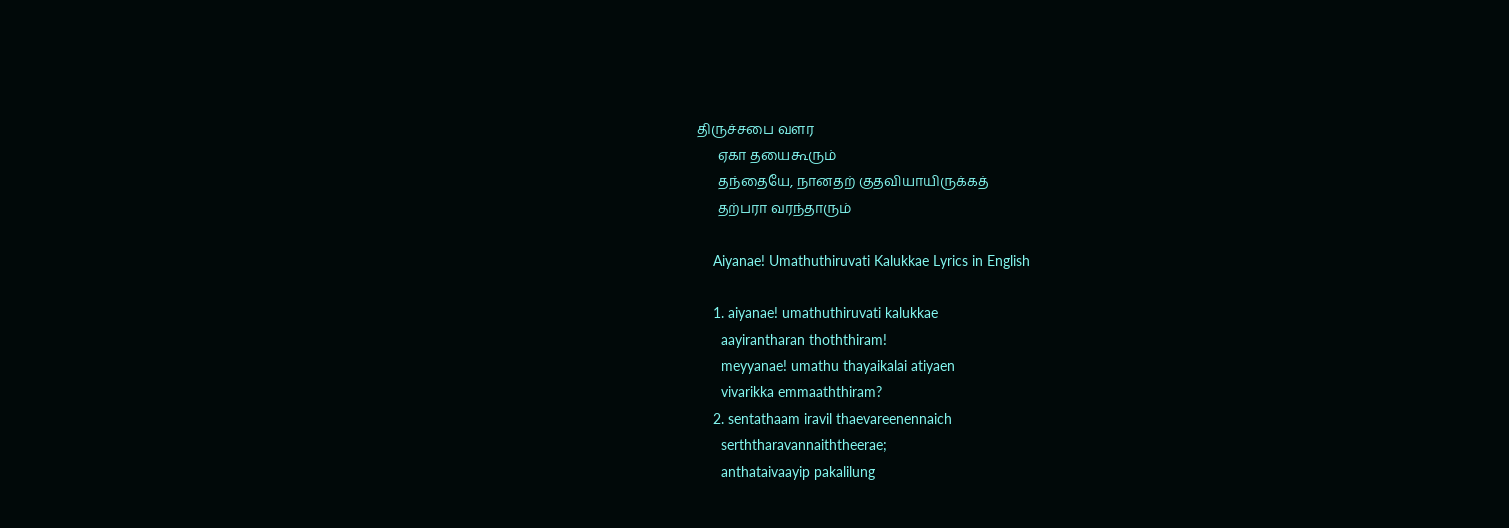திருச்சபை வளர
      ஏகா தயைகூரும்
      தந்தையே, நானதற் குதவியாயிருக்கத்
      தற்பரா வரந்தாரும்

    Aiyanae! Umathuthiruvati Kalukkae Lyrics in English

    1. aiyanae! umathuthiruvati kalukkae
      aayirantharan thoththiram!
      meyyanae! umathu thayaikalai atiyaen
      vivarikka emmaaththiram?
    2. sentathaam iravil thaevareenennaich
      serththaravannaiththeerae;
      anthataivaayip pakalilung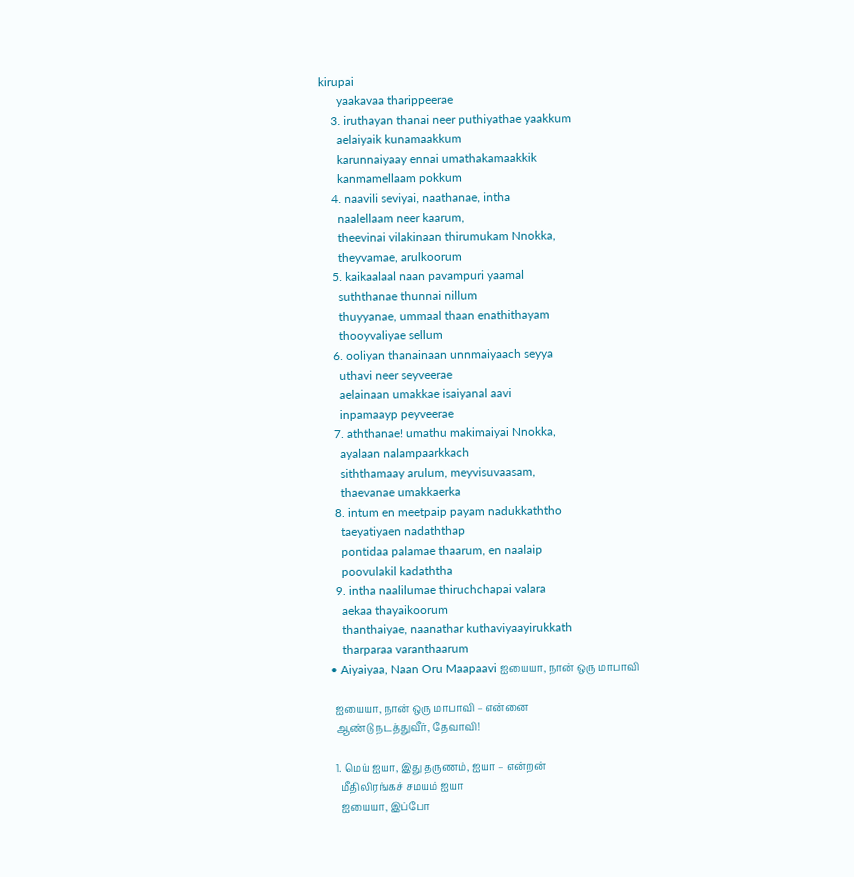kirupai
      yaakavaa tharippeerae
    3. iruthayan thanai neer puthiyathae yaakkum
      aelaiyaik kunamaakkum
      karunnaiyaay ennai umathakamaakkik
      kanmamellaam pokkum
    4. naavili seviyai, naathanae, intha
      naalellaam neer kaarum,
      theevinai vilakinaan thirumukam Nnokka,
      theyvamae, arulkoorum
    5. kaikaalaal naan pavampuri yaamal
      suththanae thunnai nillum
      thuyyanae, ummaal thaan enathithayam
      thooyvaliyae sellum
    6. ooliyan thanainaan unnmaiyaach seyya
      uthavi neer seyveerae
      aelainaan umakkae isaiyanal aavi
      inpamaayp peyveerae
    7. aththanae! umathu makimaiyai Nnokka,
      ayalaan nalampaarkkach
      siththamaay arulum, meyvisuvaasam,
      thaevanae umakkaerka
    8. intum en meetpaip payam nadukkaththo
      taeyatiyaen nadaththap
      pontidaa palamae thaarum, en naalaip
      poovulakil kadaththa
    9. intha naalilumae thiruchchapai valara
      aekaa thayaikoorum
      thanthaiyae, naanathar kuthaviyaayirukkath
      tharparaa varanthaarum
  • Aiyaiyaa, Naan Oru Maapaavi ஐயையா, நான் ஒரு மாபாவி

    ஐயையா, நான் ஒரு மாபாவி – என்னை
    ஆண்டு நடத்துவீர், தேவாவி!

    1. மெய் ஐயா, இது தருணம், ஐயா – என்றன்
      மீதிலிரங்கச் சமயம் ஐயா
      ஐயையா, இப்போ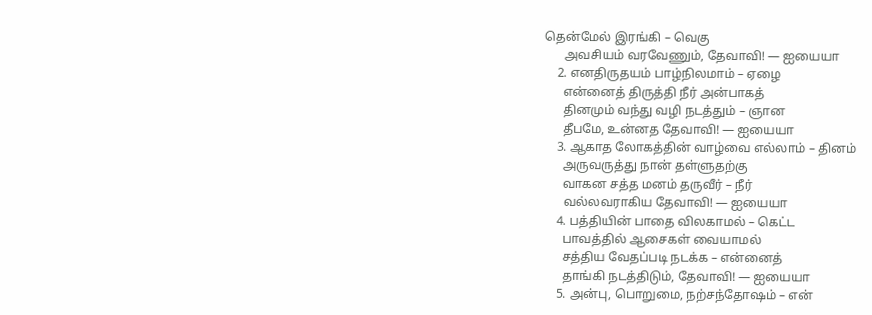தென்மேல் இரங்கி – வெகு
      அவசியம் வரவேணும், தேவாவி! — ஐயையா
    2. எனதிருதயம் பாழ்நிலமாம் – ஏழை
      என்னைத் திருத்தி நீர் அன்பாகத்
      தினமும் வந்து வழி நடத்தும் – ஞான
      தீபமே, உன்னத தேவாவி! — ஐயையா
    3. ஆகாத லோகத்தின் வாழ்வை எல்லாம் – தினம்
      அருவருத்து நான் தள்ளுதற்கு
      வாகன சத்த மனம் தருவீர் – நீர்
      வல்லவராகிய தேவாவி! — ஐயையா
    4. பத்தியின் பாதை விலகாமல் – கெட்ட
      பாவத்தில் ஆசைகள் வையாமல்
      சத்திய வேதப்படி நடக்க – என்னைத்
      தாங்கி நடத்திடும், தேவாவி! — ஐயையா
    5. அன்பு, பொறுமை, நற்சந்தோஷம் – என்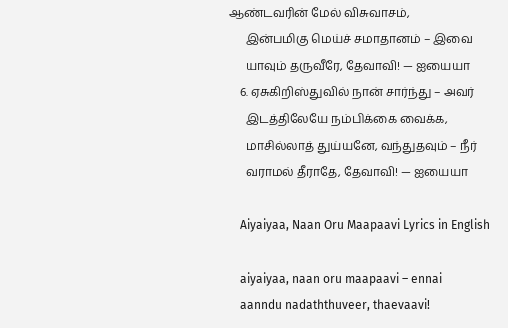ஆண்டவரின் மேல் விசுவாசம்,
      இன்பமிகு மெய்ச் சமாதானம் – இவை
      யாவும் தருவீரே, தேவாவி! — ஐயையா
    6. ஏசுகிறிஸ்துவில் நான் சார்ந்து – அவர்
      இடத்திலேயே நம்பிக்கை வைக்க,
      மாசில்லாத் துய்யனே, வந்துதவும் – நீர்
      வராமல் தீராதே, தேவாவி! — ஐயையா

    Aiyaiyaa, Naan Oru Maapaavi Lyrics in English

    aiyaiyaa, naan oru maapaavi – ennai
    aanndu nadaththuveer, thaevaavi!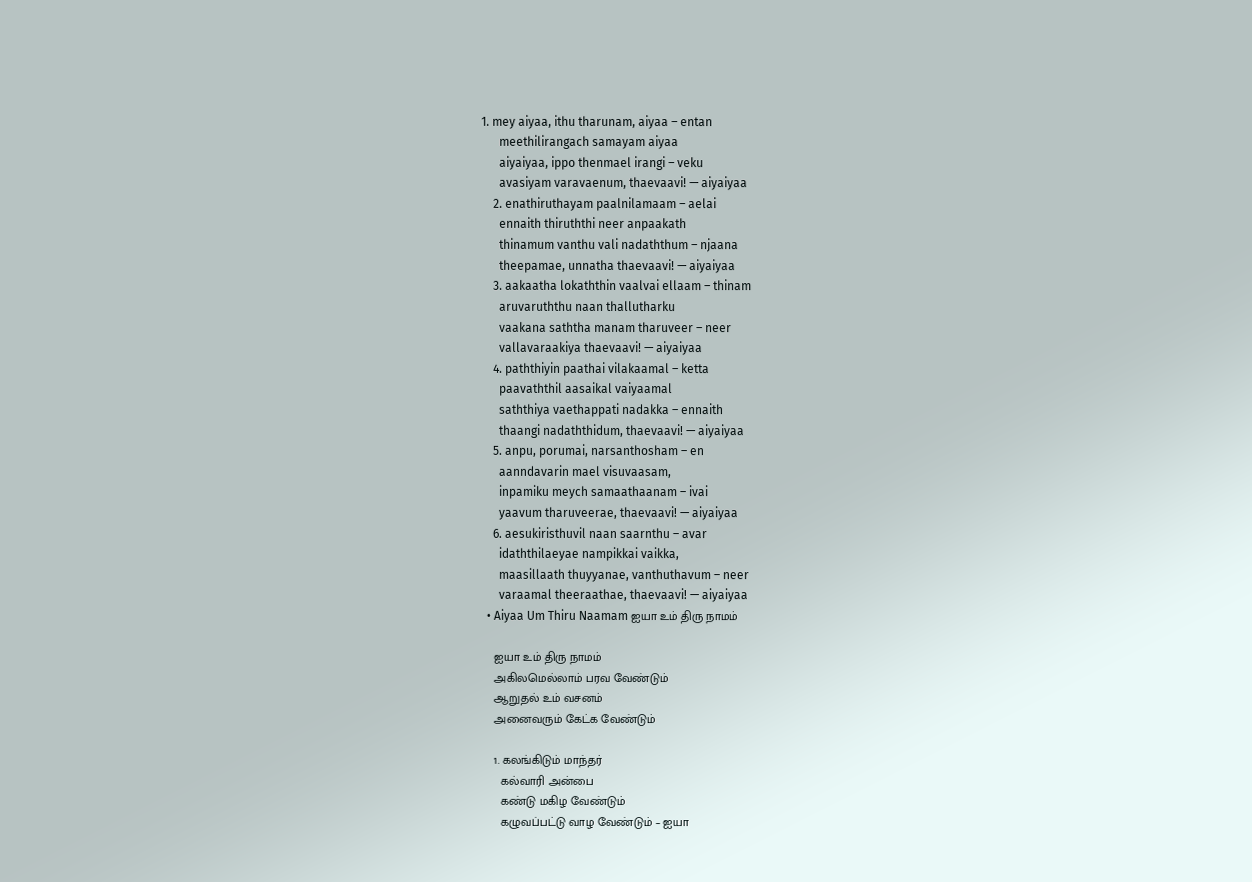1. mey aiyaa, ithu tharunam, aiyaa – entan
      meethilirangach samayam aiyaa
      aiyaiyaa, ippo thenmael irangi – veku
      avasiyam varavaenum, thaevaavi! — aiyaiyaa
    2. enathiruthayam paalnilamaam – aelai
      ennaith thiruththi neer anpaakath
      thinamum vanthu vali nadaththum – njaana
      theepamae, unnatha thaevaavi! — aiyaiyaa
    3. aakaatha lokaththin vaalvai ellaam – thinam
      aruvaruththu naan thallutharku
      vaakana saththa manam tharuveer – neer
      vallavaraakiya thaevaavi! — aiyaiyaa
    4. paththiyin paathai vilakaamal – ketta
      paavaththil aasaikal vaiyaamal
      saththiya vaethappati nadakka – ennaith
      thaangi nadaththidum, thaevaavi! — aiyaiyaa
    5. anpu, porumai, narsanthosham – en
      aanndavarin mael visuvaasam,
      inpamiku meych samaathaanam – ivai
      yaavum tharuveerae, thaevaavi! — aiyaiyaa
    6. aesukiristhuvil naan saarnthu – avar
      idaththilaeyae nampikkai vaikka,
      maasillaath thuyyanae, vanthuthavum – neer
      varaamal theeraathae, thaevaavi! — aiyaiyaa
  • Aiyaa Um Thiru Naamam ஐயா உம் திரு நாமம்

    ஐயா உம் திரு நாமம்
    அகிலமெல்லாம் பரவ வேண்டும்
    ஆறுதல் உம் வசனம்
    அனைவரும் கேட்க வேண்டும்

    1. கலங்கிடும் மாந்தர்
      கல்வாரி அன்பை
      கண்டு மகிழ வேண்டும்
      கழுவப்பட்டு வாழ வேண்டும் – ஐயா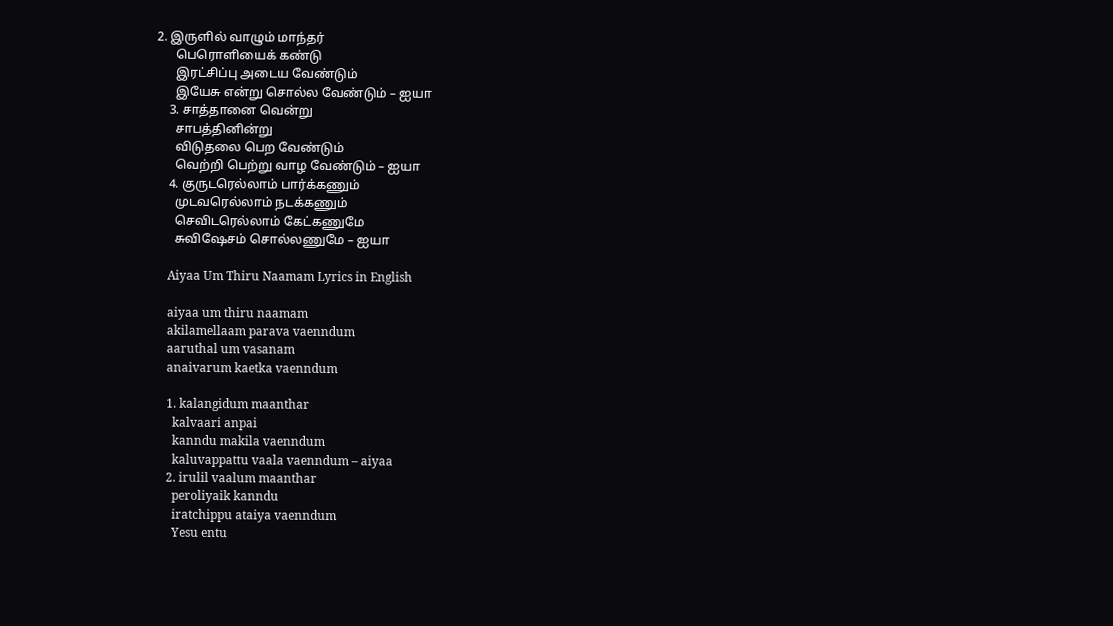2. இருளில் வாழும் மாந்தர்
      பெரொளியைக் கண்டு
      இரட்சிப்பு அடைய வேண்டும்
      இயேசு என்று சொல்ல வேண்டும் – ஐயா
    3. சாத்தானை வென்று
      சாபத்தினின்று
      விடுதலை பெற வேண்டும்
      வெற்றி பெற்று வாழ வேண்டும் – ஐயா
    4. குருடரெல்லாம் பார்க்கணும்
      முடவரெல்லாம் நடக்கணும்
      செவிடரெல்லாம் கேட்கணுமே
      சுவிஷேசம் சொல்லணுமே – ஐயா

    Aiyaa Um Thiru Naamam Lyrics in English

    aiyaa um thiru naamam
    akilamellaam parava vaenndum
    aaruthal um vasanam
    anaivarum kaetka vaenndum

    1. kalangidum maanthar
      kalvaari anpai
      kanndu makila vaenndum
      kaluvappattu vaala vaenndum – aiyaa
    2. irulil vaalum maanthar
      peroliyaik kanndu
      iratchippu ataiya vaenndum
      Yesu entu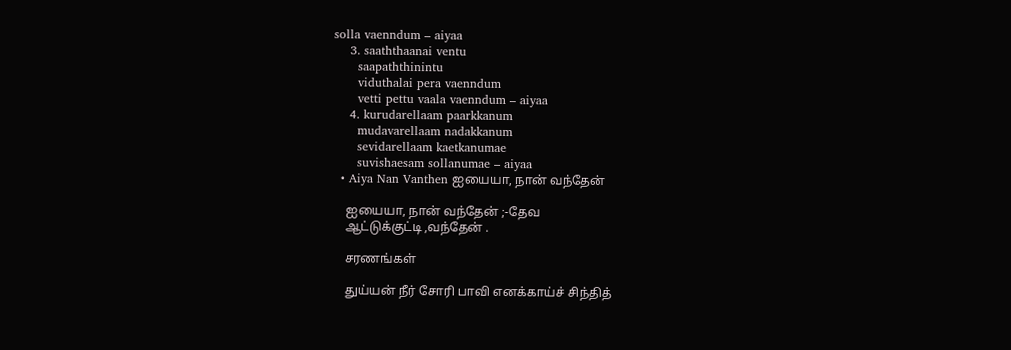solla vaenndum – aiyaa
    3. saaththaanai ventu
      saapaththinintu
      viduthalai pera vaenndum
      vetti pettu vaala vaenndum – aiyaa
    4. kurudarellaam paarkkanum
      mudavarellaam nadakkanum
      sevidarellaam kaetkanumae
      suvishaesam sollanumae – aiyaa
  • Aiya Nan Vanthen ஐயையா, நான் வந்தேன்

    ஐயையா, நான் வந்தேன் ;-தேவ
    ஆட்டுக்குட்டி ,வந்தேன் .

    சரணங்கள்

    துய்யன் நீர் சோரி பாவி எனக்காய்ச் சிந்தித்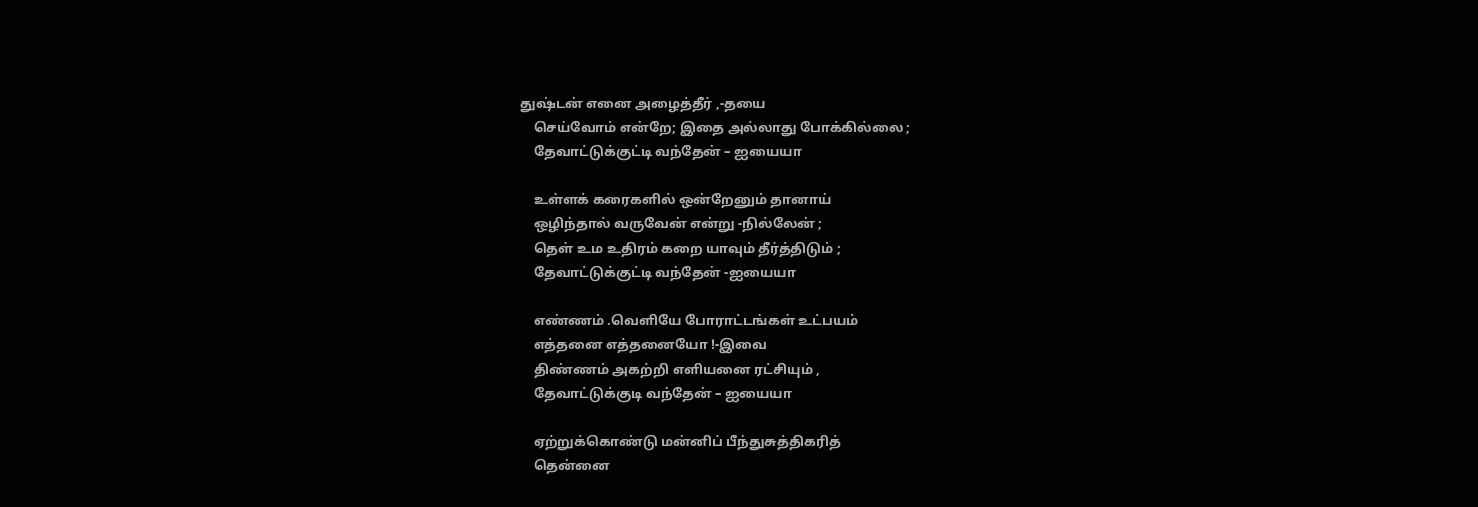துஷ்டன் எனை அழைத்தீர் ,-தயை
    செய்வோம் என்றே; இதை அல்லாது போக்கில்லை ;
    தேவாட்டுக்குட்டி வந்தேன் – ஐயையா

    உள்ளக் கரைகளில் ஒன்றேனும் தானாய்
    ஒழிந்தால் வருவேன் என்று -நில்லேன் ;
    தெள் உம உதிரம் கறை யாவும் தீர்த்திடும் ;
    தேவாட்டுக்குட்டி வந்தேன் -ஐயையா

    எண்ணம் .வெளியே போராட்டங்கள் உட்பயம்
    எத்தனை எத்தனையோ !-இவை
    திண்ணம் அகற்றி எளியனை ரட்சியும் ,
    தேவாட்டுக்குடி வந்தேன் – ஐயையா

    ஏற்றுக்கொண்டு மன்னிப் பீந்துசுத்திகரித்
    தென்னை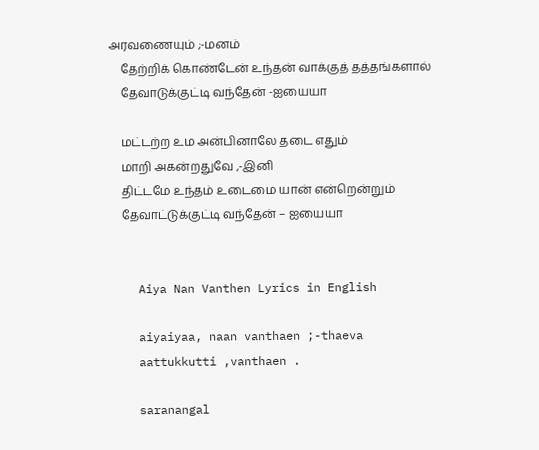அரவணையும் ;-மனம்
    தேற்றிக் கொண்டேன் உந்தன் வாக்குத் தத்தங்களால்
    தேவாடுக்குட்டி வந்தேன் -ஐயையா

    மட்டற்ற உம அன்பினாலே தடை எதும்
    மாறி அகன்றதுவே ,-இனி
    திட்டமே உந்தம் உடைமை யான் என்றென்றும்
    தேவாட்டுக்குட்டி வந்தேன் – ஐயையா


    Aiya Nan Vanthen Lyrics in English

    aiyaiyaa, naan vanthaen ;-thaeva
    aattukkutti ,vanthaen .

    saranangal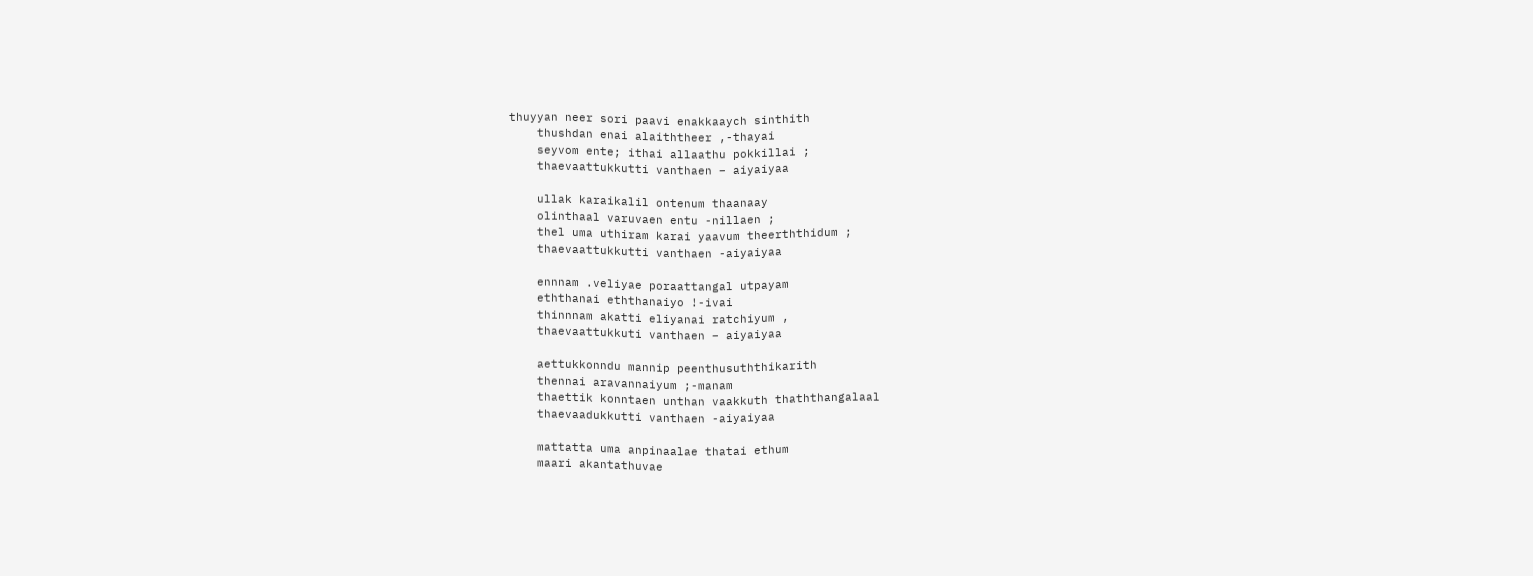thuyyan neer sori paavi enakkaaych sinthith
    thushdan enai alaiththeer ,-thayai
    seyvom ente; ithai allaathu pokkillai ;
    thaevaattukkutti vanthaen – aiyaiyaa

    ullak karaikalil ontenum thaanaay
    olinthaal varuvaen entu -nillaen ;
    thel uma uthiram karai yaavum theerththidum ;
    thaevaattukkutti vanthaen -aiyaiyaa

    ennnam .veliyae poraattangal utpayam
    eththanai eththanaiyo !-ivai
    thinnnam akatti eliyanai ratchiyum ,
    thaevaattukkuti vanthaen – aiyaiyaa

    aettukkonndu mannip peenthusuththikarith
    thennai aravannaiyum ;-manam
    thaettik konntaen unthan vaakkuth thaththangalaal
    thaevaadukkutti vanthaen -aiyaiyaa

    mattatta uma anpinaalae thatai ethum
    maari akantathuvae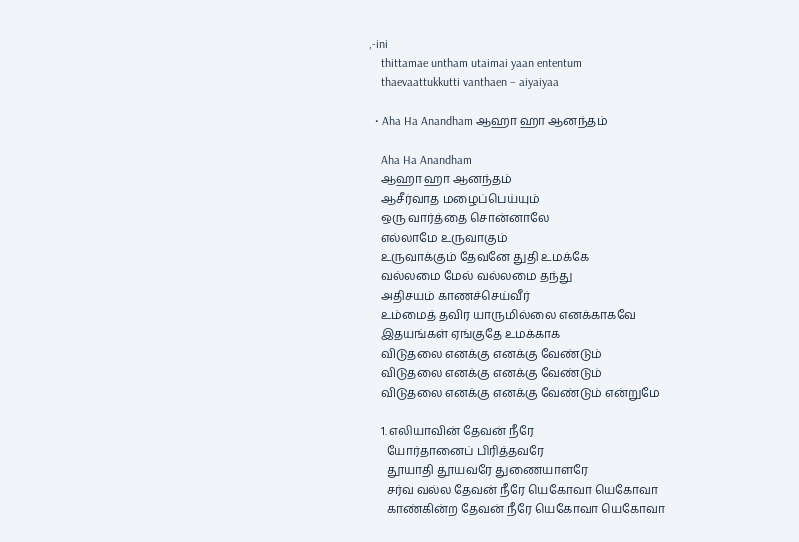,-ini
    thittamae untham utaimai yaan ententum
    thaevaattukkutti vanthaen – aiyaiyaa

  • Aha Ha Anandham ஆஹா ஹா ஆனந்தம்

    Aha Ha Anandham
    ஆஹா ஹா ஆனந்தம்
    ஆசீர்வாத மழைப்பெய்யும்
    ஒரு வார்த்தை சொன்னாலே
    எல்லாமே உருவாகும்
    உருவாக்கும் தேவனே துதி உமக்கே
    வல்லமை மேல் வல்லமை தந்து
    அதிசயம் காணச்செய்வீர்
    உம்மைத் தவிர யாருமில்லை எனக்காகவே
    இதயங்கள் ஏங்குதே உமக்காக
    விடுதலை எனக்கு எனக்கு வேண்டும்
    விடுதலை எனக்கு எனக்கு வேண்டும்
    விடுதலை எனக்கு எனக்கு வேண்டும் என்றுமே

    1. எலியாவின் தேவன் நீரே
      யோர்தானைப் பிரித்தவரே
      தூயாதி தூயவரே துணையாளரே
      சர்வ வல்ல தேவன் நீரே யெகோவா யெகோவா
      காண்கின்ற தேவன் நீரே யெகோவா யெகோவா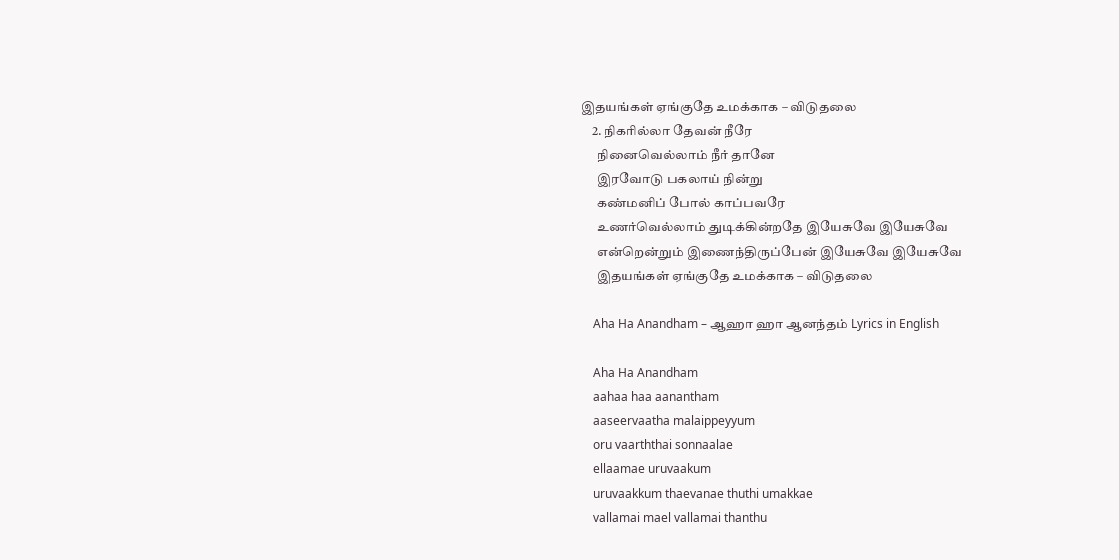இதயங்கள் ஏங்குதே உமக்காக – விடுதலை
    2. நிகரில்லா தேவன் நீரே
      நினைவெல்லாம் நீர் தானே
      இரவோடு பகலாய் நின்று
      கண்மனிப் போல் காப்பவரே
      உணர்வெல்லாம் துடிக்கின்றதே இயேசுவே இயேசுவே
      என்றென்றும் இணைந்திருப்பேன் இயேசுவே இயேசுவே
      இதயங்கள் ஏங்குதே உமக்காக – விடுதலை

    Aha Ha Anandham – ஆஹா ஹா ஆனந்தம் Lyrics in English

    Aha Ha Anandham
    aahaa haa aanantham
    aaseervaatha malaippeyyum
    oru vaarththai sonnaalae
    ellaamae uruvaakum
    uruvaakkum thaevanae thuthi umakkae
    vallamai mael vallamai thanthu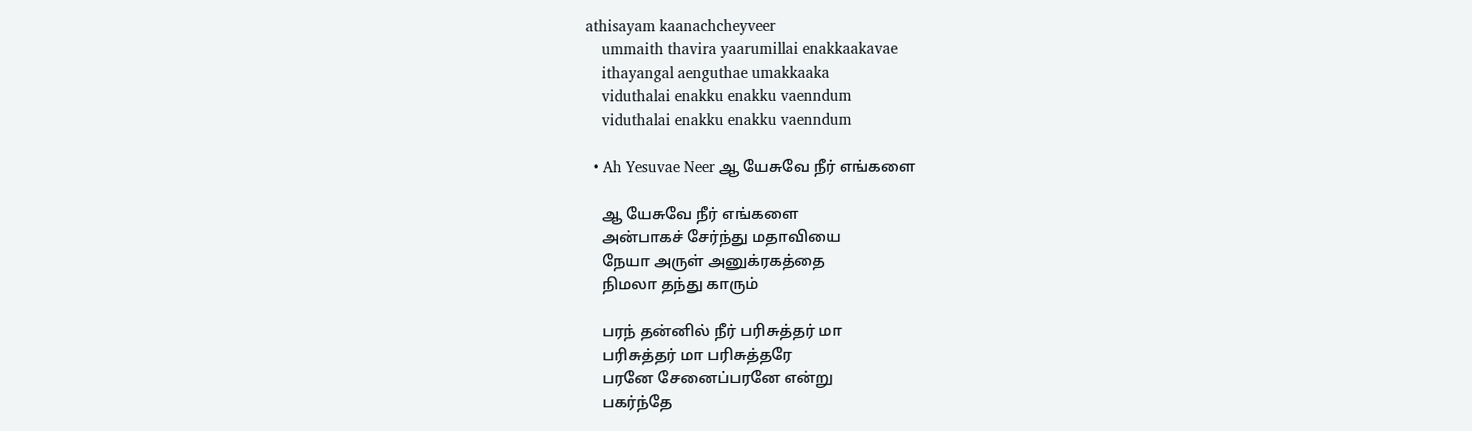athisayam kaanachcheyveer
    ummaith thavira yaarumillai enakkaakavae
    ithayangal aenguthae umakkaaka
    viduthalai enakku enakku vaenndum
    viduthalai enakku enakku vaenndum

  • Ah Yesuvae Neer ஆ யேசுவே நீர் எங்களை

    ஆ யேசுவே நீர் எங்களை
    அன்பாகச் சேர்ந்து மதாவியை
    நேயா அருள் அனுக்ரகத்தை
    நிமலா தந்து காரும்

    பரந் தன்னில் நீர் பரிசுத்தர் மா
    பரிசுத்தர் மா பரிசுத்தரே
    பரனே சேனைப்பரனே என்று
    பகர்ந்தே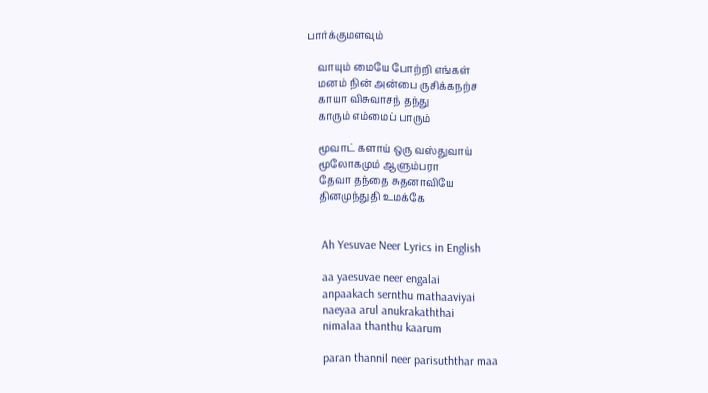பார்க்குமளவும்

    வாயும் மையே போற்றி எங்கள்
    மனம் நின் அன்பை ருசிக்கநற்ச
    காயா விசுவாசந் தந்து
    காரும் எம்மைப் பாரும்

    மூவாட் களாய் ஒரு வஸ்துவாய்
    மூலோகமும் ஆளும்பரா
    தேவா தந்தை சுதனாவியே
    தினமுந்துதி உமக்கே


    Ah Yesuvae Neer Lyrics in English

    aa yaesuvae neer engalai
    anpaakach sernthu mathaaviyai
    naeyaa arul anukrakaththai
    nimalaa thanthu kaarum

    paran thannil neer parisuththar maa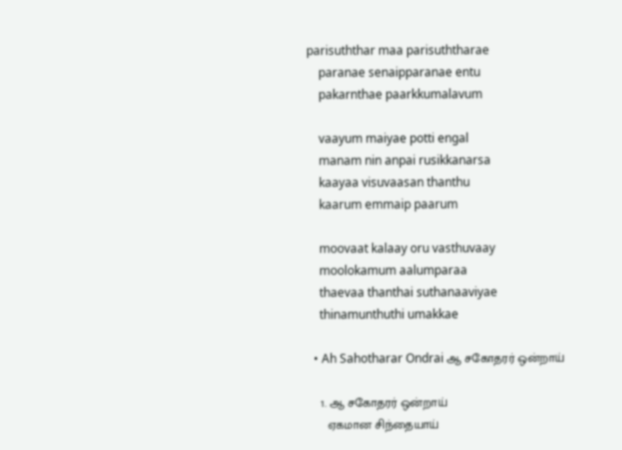parisuththar maa parisuththarae
    paranae senaipparanae entu
    pakarnthae paarkkumalavum

    vaayum maiyae potti engal
    manam nin anpai rusikkanarsa
    kaayaa visuvaasan thanthu
    kaarum emmaip paarum

    moovaat kalaay oru vasthuvaay
    moolokamum aalumparaa
    thaevaa thanthai suthanaaviyae
    thinamunthuthi umakkae

  • Ah Sahotharar Ondrai ஆ சகோதரர் ஒன்றாய்

    1. ஆ சகோதரர் ஒன்றாய்
      ஏகமான சிந்தையாய்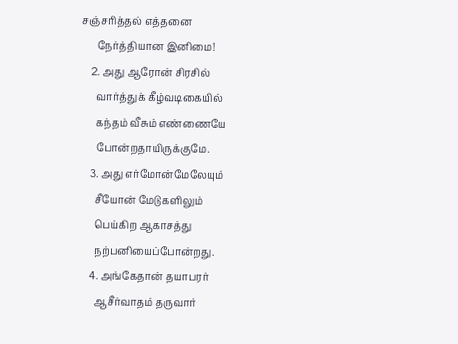சஞ்சரித்தல் எத்தனை
      நேர்த்தியான இனிமை!
    2. அது ஆரோன் சிரசில்
      வார்த்துக் கீழ்வடிகையில்
      கந்தம் வீசும் எண்ணையே
      போன்றதாயிருக்குமே.
    3. அது எர்மோன்மேலேயும்
      சீயோன் மேடுகளிலும்
      பெய்கிற ஆகாசத்து
      நற்பனியைப்போன்றது.
    4. அங்கேதான் தயாபரர்
      ஆசீர்வாதம் தருவார்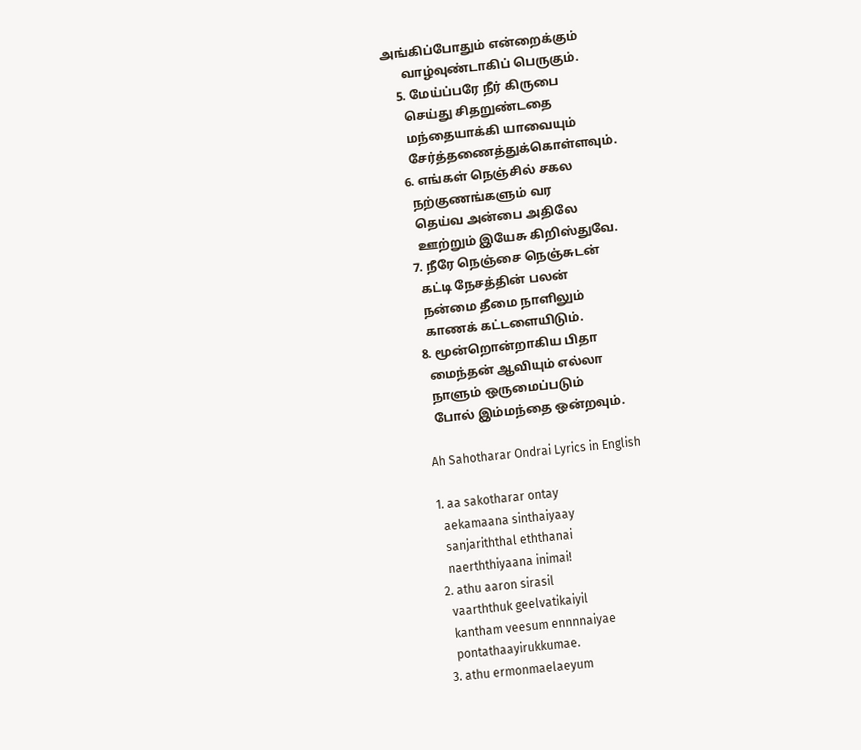அங்கிப்போதும் என்றைக்கும்
      வாழ்வுண்டாகிப் பெருகும்.
    5. மேய்ப்பரே நீர் கிருபை
      செய்து சிதறுண்டதை
      மந்தையாக்கி யாவையும்
      சேர்த்தணைத்துக்கொள்ளவும்.
    6. எங்கள் நெஞ்சில் சகல
      நற்குணங்களும் வர
      தெய்வ அன்பை அதிலே
      ஊற்றும் இயேசு கிறிஸ்துவே.
    7. நீரே நெஞ்சை நெஞ்சுடன்
      கட்டி நேசத்தின் பலன்
      நன்மை தீமை நாளிலும்
      காணக் கட்டளையிடும்.
    8. மூன்றொன்றாகிய பிதா
      மைந்தன் ஆவியும் எல்லா
      நாளும் ஒருமைப்படும்
      போல் இம்மந்தை ஒன்றவும்.

    Ah Sahotharar Ondrai Lyrics in English

    1. aa sakotharar ontay
      aekamaana sinthaiyaay
      sanjariththal eththanai
      naerththiyaana inimai!
    2. athu aaron sirasil
      vaarththuk geelvatikaiyil
      kantham veesum ennnnaiyae
      pontathaayirukkumae.
    3. athu ermonmaelaeyum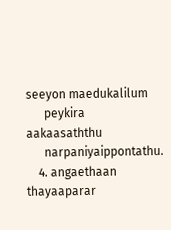seeyon maedukalilum
      peykira aakaasaththu
      narpaniyaippontathu.
    4. angaethaan thayaaparar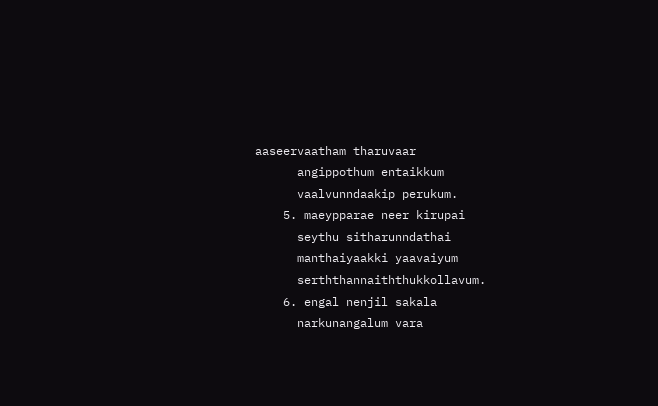aaseervaatham tharuvaar
      angippothum entaikkum
      vaalvunndaakip perukum.
    5. maeypparae neer kirupai
      seythu sitharunndathai
      manthaiyaakki yaavaiyum
      serththannaiththukkollavum.
    6. engal nenjil sakala
      narkunangalum vara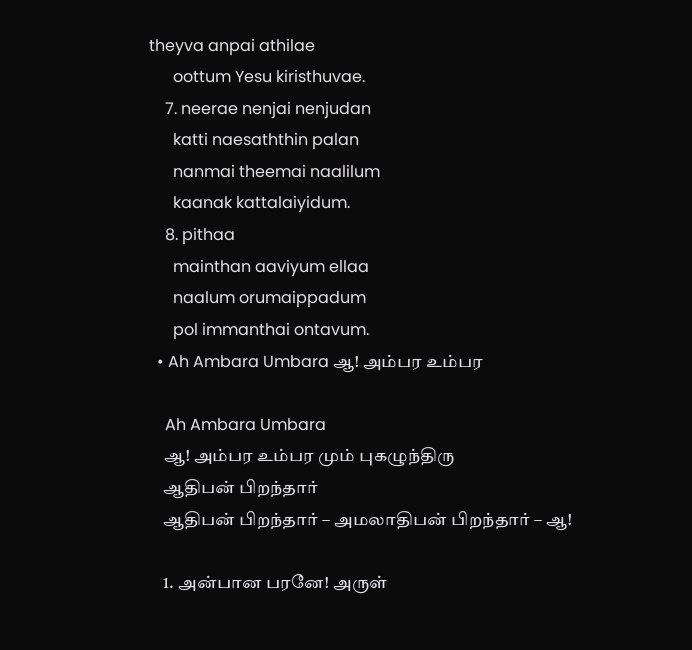theyva anpai athilae
      oottum Yesu kiristhuvae.
    7. neerae nenjai nenjudan
      katti naesaththin palan
      nanmai theemai naalilum
      kaanak kattalaiyidum.
    8. pithaa
      mainthan aaviyum ellaa
      naalum orumaippadum
      pol immanthai ontavum.
  • Ah Ambara Umbara ஆ! அம்பர உம்பர

    Ah Ambara Umbara
    ஆ! அம்பர உம்பர மும் புகழுந்திரு
    ஆதிபன் பிறந்தார்
    ஆதிபன் பிறந்தார் – அமலாதிபன் பிறந்தார் – ஆ!

    1. அன்பான பரனே! அருள்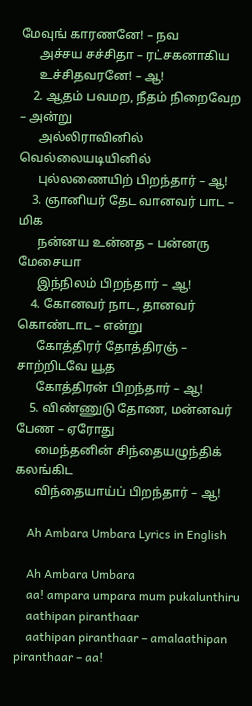மேவுங் காரணனே! – நவ
      அச்சய சச்சிதா – ரட்சகனாகிய
      உச்சிதவரனே! – ஆ!
    2. ஆதம் பவமற, நீதம் நிறைவேற – அன்று
      அல்லிராவினில் வெல்லையடியினில்
      புல்லணையிற் பிறந்தார் – ஆ!
    3. ஞானியர் தேட வானவர் பாட – மிக
      நன்னய உன்னத – பன்னரு மேசையா
      இந்நிலம் பிறந்தார் – ஆ!
    4. கோனவர் நாட, தானவர் கொண்டாட – என்று
      கோத்திரர் தோத்திரஞ் – சாற்றிடவே யூத
      கோத்திரன் பிறந்தார் – ஆ!
    5. விண்ணுடு தோண, மன்னவர் பேண – ஏரோது
      மைந்தனின் சிந்தையழுந்திக் கலங்கிட
      விந்தையாய்ப் பிறந்தார் – ஆ!

    Ah Ambara Umbara Lyrics in English

    Ah Ambara Umbara
    aa! ampara umpara mum pukalunthiru
    aathipan piranthaar
    aathipan piranthaar – amalaathipan piranthaar – aa!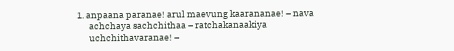1. anpaana paranae! arul maevung kaarananae! – nava
      achchaya sachchithaa – ratchakanaakiya
      uchchithavaranae! –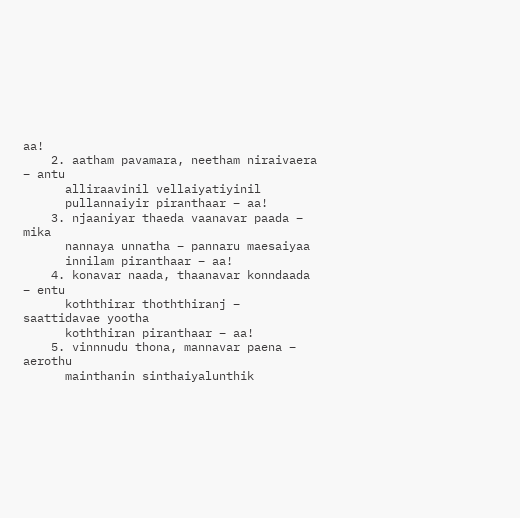aa!
    2. aatham pavamara, neetham niraivaera – antu
      alliraavinil vellaiyatiyinil
      pullannaiyir piranthaar – aa!
    3. njaaniyar thaeda vaanavar paada – mika
      nannaya unnatha – pannaru maesaiyaa
      innilam piranthaar – aa!
    4. konavar naada, thaanavar konndaada – entu
      koththirar thoththiranj – saattidavae yootha
      koththiran piranthaar – aa!
    5. vinnnudu thona, mannavar paena – aerothu
      mainthanin sinthaiyalunthik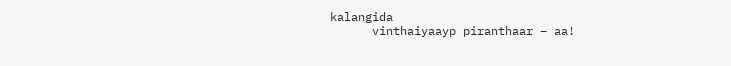kalangida
      vinthaiyaayp piranthaar – aa!